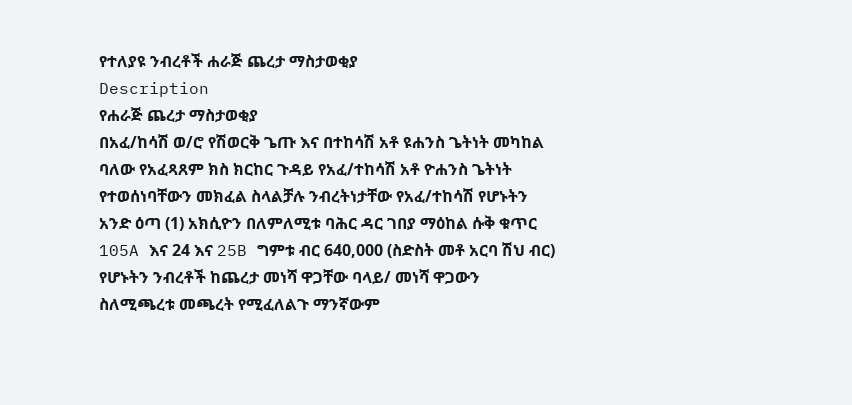የተለያዩ ንብረቶች ሐራጅ ጨረታ ማስታወቂያ
Description
የሐራጅ ጨረታ ማስታወቂያ
በአፈ/ከሳሽ ወ/ሮ የሽወርቅ ጌጡ እና በተከሳሽ አቶ ዩሐንስ ጌትነት መካከል ባለው የአፈጻጸም ክስ ክርከር ጉዳይ የአፈ/ተከሳሽ አቶ ዮሐንስ ጌትነት የተወሰነባቸውን መክፈል ስላልቻሉ ንብረትነታቸው የአፈ/ተከሳሽ የሆኑትን አንድ ዕጣ (1) አክሲዮን በለምለሚቱ ባሕር ዳር ገበያ ማዕከል ሱቅ ቁጥር 105A እና 24 እና 25B ግምቱ ብር 640,000 (ስድስት መቶ አርባ ሽህ ብር) የሆኑትን ንብረቶች ከጨረታ መነሻ ዋጋቸው ባላይ/ መነሻ ዋጋውን ስለሚጫረቱ መጫረት የሚፈለልጉ ማንኛውም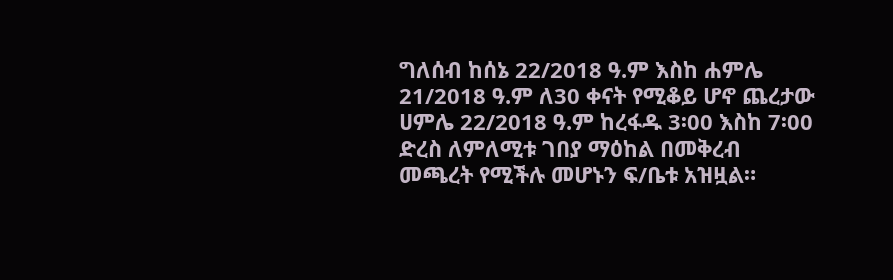ግለሰብ ከሰኔ 22/2018 ዓ.ም እስከ ሐምሌ 21/2018 ዓ.ም ለ30 ቀናት የሚቆይ ሆኖ ጨረታው ሀምሌ 22/2018 ዓ.ም ከረፋዱ 3፡00 እስከ 7፡00 ድረስ ለምለሚቱ ገበያ ማዕከል በመቅረብ መጫረት የሚችሉ መሆኑን ፍ/ቤቱ አዝዟል።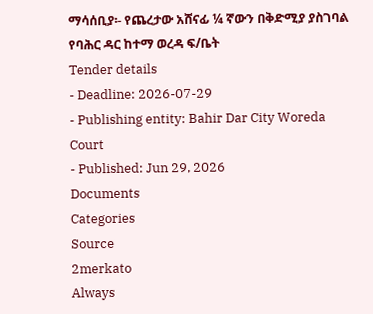ማሳሰቢያ፡- የጨረታው አሸናፊ ¼ ኛውን በቅድሚያ ያስገባል
የባሕር ዳር ከተማ ወረዳ ፍ/ቤት
Tender details
- Deadline: 2026-07-29
- Publishing entity: Bahir Dar City Woreda Court
- Published: Jun 29, 2026
Documents
Categories
Source
2merkato
Always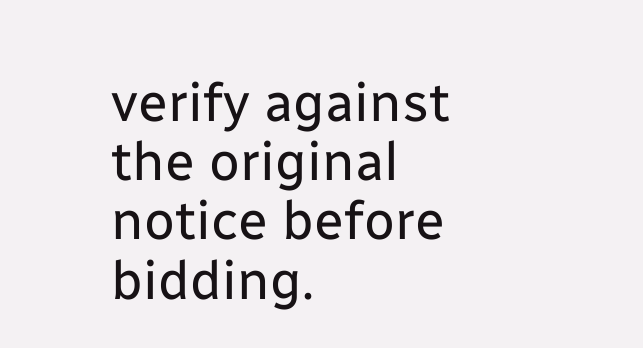verify against the original notice before bidding.